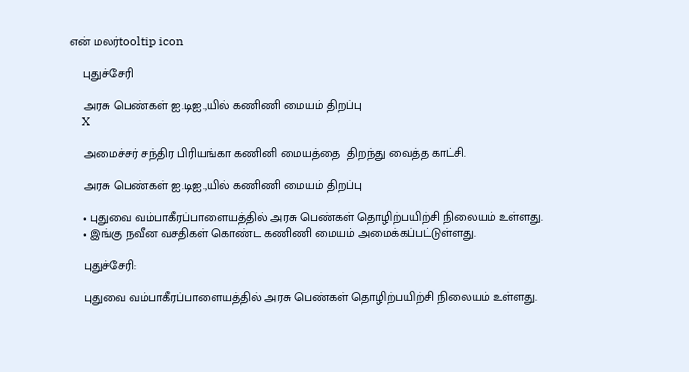என் மலர்tooltip icon

    புதுச்சேரி

    அரசு பெண்கள் ஐ.டிஐ.,யில் கணிணி மையம் திறப்பு
    X

    அமைச்சர் சந்திர பிரியங்கா கணினி மையத்தை  திறந்து வைத்த காட்சி.

    அரசு பெண்கள் ஐ.டிஐ.,யில் கணிணி மையம் திறப்பு

    • புதுவை வம்பாகீரப்பாளையத்தில் அரசு பெண்கள் தொழிற்பயிற்சி நிலையம் உள்ளது.
    • இங்கு நவீன வசதிகள் கொண்ட கணிணி மையம் அமைக்கப்பட்டுள்ளது.

    புதுச்சேரி:

    புதுவை வம்பாகீரப்பாளையத்தில் அரசு பெண்கள் தொழிற்பயிற்சி நிலையம் உள்ளது.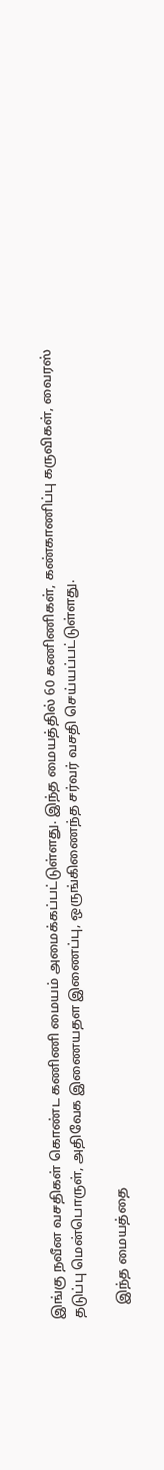இங்கு நவீன வசதிகள் கொண்ட கணிணி மையம் அமைக்கப்பட்டுள்ளது. இந்த மையத்தில் 60 கணிணிகள், கண்காணிப்பு கருவிகள், வைரஸ் தடுப்பு மென்பொருள், அதிவேக இணையதள இணைப்பு, ஒருங்கிணைந்த சர்வர் வசதி செய்யப்பட்டுள்ளது.

    இந்த மையத்தை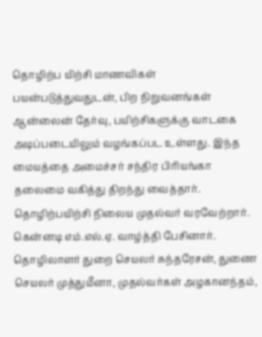தொழிற்ப யிற்சி மாணவிகள் பயன்படுத்துவதுடன், பிற நிறுவனங்கள் ஆன்லைன் தேர்வு, பயிற்சிகளுக்கு வாடகை அடிப்படையிலும் வழங்கப்பட உள்ளது. இந்த மையத்தை அமைச்சர் சந்திர பிரியங்கா தலைமை வகித்து திறந்து வைத்தார். தொழிற்பயிற்சி நிலைய முதல்வர் வரவேற்றார். கென்னடி எம்.எல்.ஏ. வாழ்த்தி பேசினார். தொழிலாளர் துறை செயலர் சுந்தரேசன், துணை செயலர் முத்துமீனா, முதல்வர்கள் அழகானந்தம்,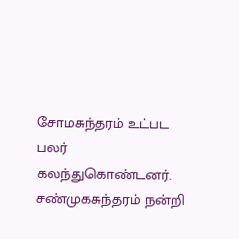சோமசுந்தரம் உட்பட பலர் கலந்துகொண்டனர். சண்முகசுந்தரம் நன்றி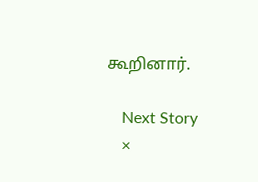கூறினார்.

    Next Story
    ×